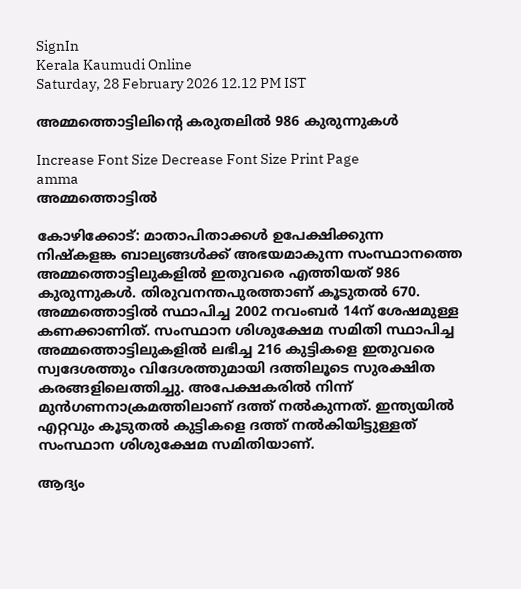SignIn
Kerala Kaumudi Online
Saturday, 28 February 2026 12.12 PM IST

അമ്മത്തൊട്ടിലിന്റെ കരുതലിൽ 986 കുരുന്നുകൾ

Increase Font Size Decrease Font Size Print Page
amma
അമ്മത്തൊട്ടിൽ

കോഴിക്കോട്: മാതാപിതാക്കൾ ഉപേക്ഷിക്കുന്ന നിഷ്കളങ്ക ബാല്യങ്ങൾക്ക് അഭയമാകുന്ന സംസ്ഥാനത്തെ അമ്മത്തൊട്ടിലുകളിൽ ഇതുവരെ എത്തിയത് 986 കുരുന്നുകൾ. തിരുവനന്തപുരത്താണ് കൂടുതൽ 670. അമ്മത്തൊട്ടിൽ സ്ഥാപിച്ച 2002 നവംബർ 14ന് ശേഷമുള്ള കണക്കാണിത്. സംസ്ഥാന ശിശുക്ഷേമ സമിതി സ്ഥാപിച്ച അമ്മത്തൊട്ടിലുകളിൽ ലഭിച്ച 216 കുട്ടികളെ ഇതുവരെ സ്വദേശത്തും വിദേശത്തുമായി ദത്തിലൂടെ സുരക്ഷിത കരങ്ങളിലെത്തിച്ചു. അപേക്ഷകരിൽ നിന്ന് മുൻഗണനാക്രമത്തിലാണ് ദത്ത് നൽകുന്നത്. ഇന്ത്യയിൽ എറ്റവും കൂടുതൽ കുട്ടികളെ ദത്ത് നൽകിയിട്ടുള്ളത് സംസ്ഥാന ശിശുക്ഷേമ സമിതിയാണ്.

ആദ്യം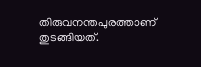തിരുവനന്തപുരത്താണ് തുടങ്ങിയത്.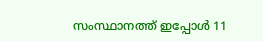സംസ്ഥാനത്ത് ഇപ്പോൾ 11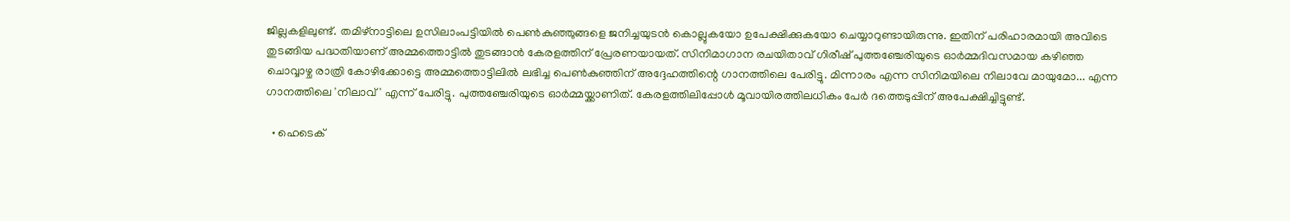ജില്ലകളിലുണ്ട്. തമിഴ്നാട്ടിലെ ഉസിലാംപട്ടിയിൽ പെൺകുഞ്ഞുങ്ങളെ ജനിച്ചയുടൻ കൊല്ലുകയോ ഉപേക്ഷിക്കുകയോ ചെയ്യാറുണ്ടായിരുന്നു. ഇതിന് പരിഹാരമായി അവിടെ തുടങ്ങിയ പദ്ധതിയാണ് അമ്മത്തൊട്ടിൽ തുടങ്ങാൻ കേരളത്തിന് പ്രേരണയായത്. സിനിമാഗാന രചയിതാവ് ഗിരീഷ് പുത്തഞ്ചേരിയുടെ ഓർമ്മദിവസമായ കഴിഞ്ഞ ചൊവ്വാഴ്ച രാത്രി കോഴിക്കോട്ടെ അമ്മത്തൊട്ടിലിൽ ലഭിച്ച പെൺകുഞ്ഞിന് അദ്ദേഹത്തിന്റെ ഗാനത്തിലെ പേരിട്ടു. മിന്നാരം എന്ന സിനിമയിലെ നിലാവേ മായുമോ... എന്ന ഗാനത്തിലെ 'നിലാവ്' എന്ന് പേരിട്ടു. പുത്തഞ്ചേരിയുടെ ഓർമ്മയ്ക്കാണിത്. കേരളത്തിലിപ്പോൾ മൂവായിരത്തിലധികം പേർ ദത്തെടുപ്പിന് അപേക്ഷിച്ചിട്ടുണ്ട്.

  • ഹെടെക്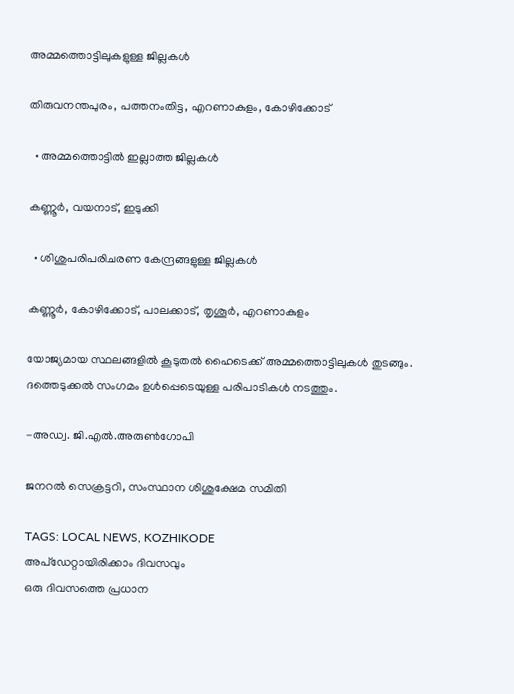അമ്മത്തൊട്ടിലുകളുള്ള ജില്ലകൾ

തിരുവനന്തപുരം, പത്തനംതിട്ട, എറണാകുളം, കോഴിക്കോട്

  • അമ്മത്തൊട്ടിൽ ഇല്ലാത്ത ജില്ലകൾ

കണ്ണൂർ, വയനാട്, ഇടുക്കി

  • ശിശുപരിപരിചരണ കേന്ദ്രങ്ങളുള്ള ജില്ലകൾ

കണ്ണൂർ, കോഴിക്കോട്, പാലക്കാട്, തൃശൂർ, എറണാകുളം

യോജ്യമായ സ്ഥലങ്ങളിൽ കൂടുതൽ ഹൈടെക്ക് അമ്മത്തൊട്ടിലുകൾ തുടങ്ങും. ദത്തെടുക്കൽ സംഗമം ഉൾപ്പെടെയുള്ള പരിപാടികൾ നടത്തും.

-അഡ്വ. ജി.എൽ.അരുൺഗോപി

ജനറൽ സെക്രട്ടറി, സംസ്ഥാന ശിശുക്ഷേമ സമിതി

TAGS: LOCAL NEWS, KOZHIKODE
അപ്ഡേറ്റായിരിക്കാം ദിവസവും
ഒരു ദിവസത്തെ പ്രധാന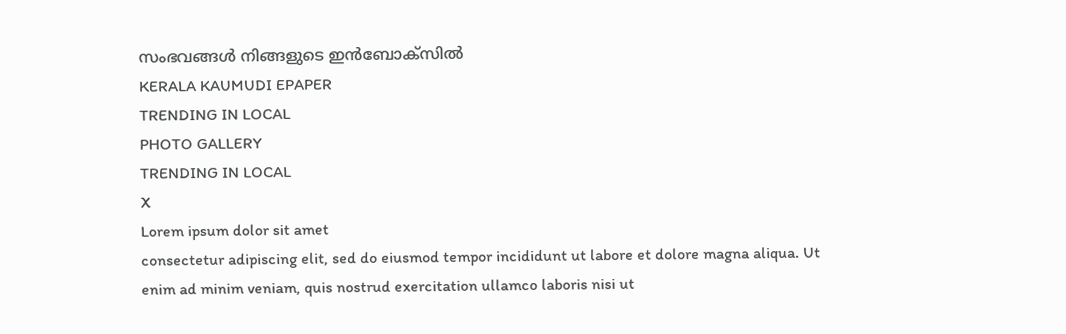സംഭവങ്ങൾ നിങ്ങളുടെ ഇൻബോക്സിൽ
KERALA KAUMUDI EPAPER
TRENDING IN LOCAL
PHOTO GALLERY
TRENDING IN LOCAL
X
Lorem ipsum dolor sit amet
consectetur adipiscing elit, sed do eiusmod tempor incididunt ut labore et dolore magna aliqua. Ut enim ad minim veniam, quis nostrud exercitation ullamco laboris nisi ut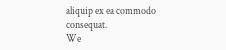aliquip ex ea commodo consequat.
We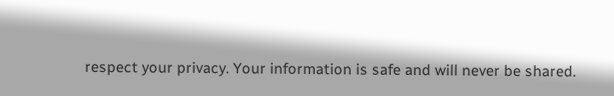respect your privacy. Your information is safe and will never be shared.